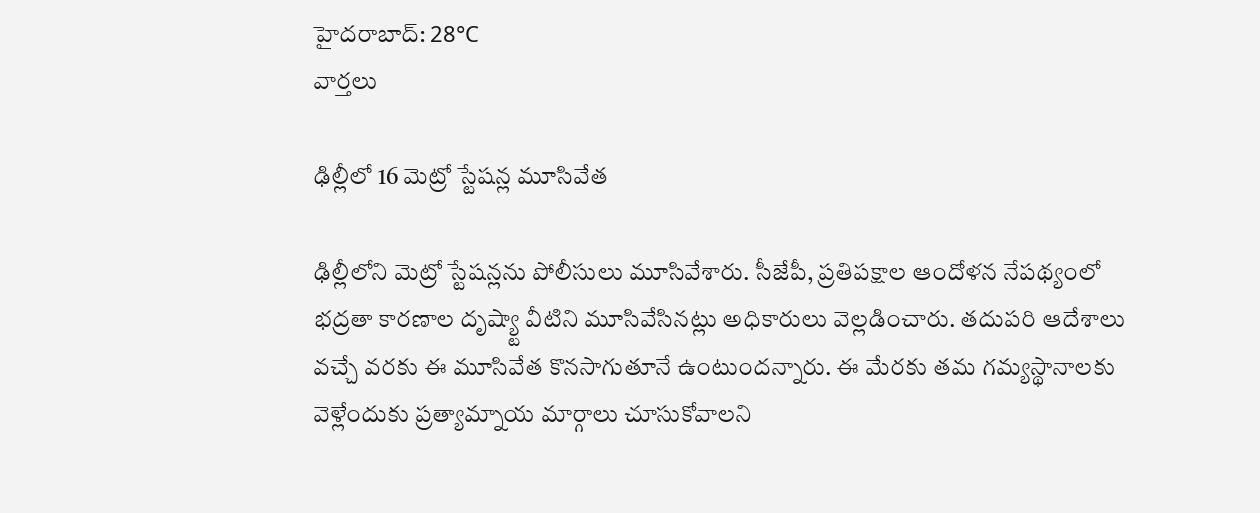హైదరాబాద్: 28°C
వార్తలు

ఢిల్లీలో 16 మెట్రో స్టేషన్ల మూసివేత

ఢిల్లీలోని మెట్రో స్టేషన్లను పోలీసులు మూసివేశారు. సీజేపీ, ప్రతిపక్షాల ఆందోళన నేపథ్యంలో భద్రతా కారణాల దృష్య్టా వీటిని మూసివేసినట్లు అధికారులు వెల్లడించారు. తదుపరి ఆదేశాలు వచ్చే వరకు ఈ మూసివేత కొనసాగుతూనే ఉంటుందన్నారు. ఈ మేరకు తమ గమ్యస్థానాలకు వెళ్లేందుకు ప్రత్యామ్నాయ మార్గాలు చూసుకోవాలని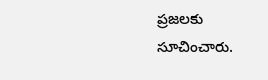ప్రజలకు సూచించారు.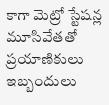కాగా మెట్రో స్టేషన్ల మూసివేతతో ప్రయాణికులు ఇబ్బందులు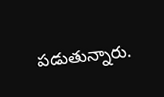పడుతున్నారు.